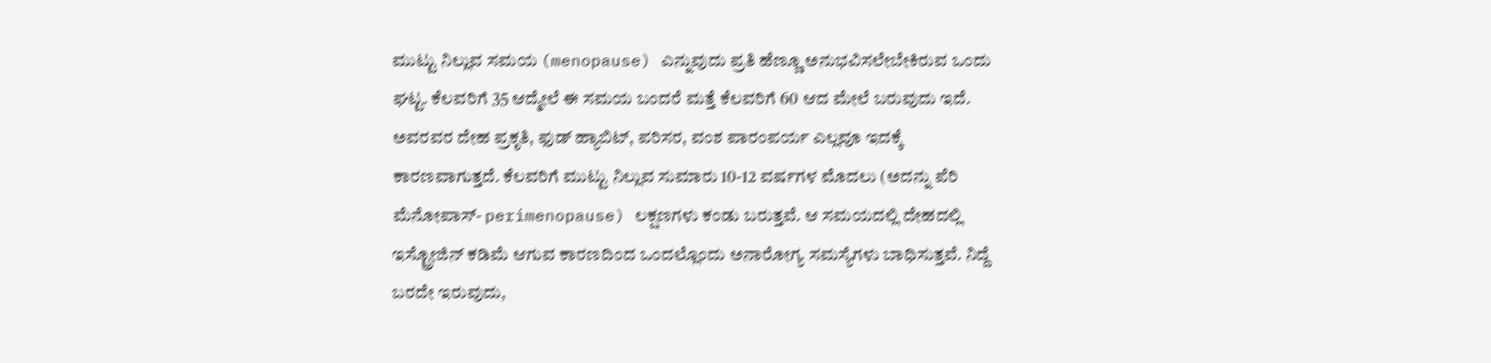ಮುಟ್ಟು ನಿಲ್ಲುವ ಸಮಯ (menopause) ಎನ್ನುವುದು ಪ್ರತಿ ಹೆಣ್ಣೂ ಅನುಭವಿಸಲೇಬೇಕಿರುವ ಒಂದು ಘಟ್ಟ. ಕೆಲವರಿಗೆ 35 ಆದ್ಮೇಲೆ ಈ ಸಮಯ ಬಂದರೆ ಮತ್ತೆ ಕೆಲವರಿಗೆ 60 ಆದ ಮೇಲೆ ಬರುವುದು ಇದೆ. ಅವರವರ ದೇಹ ಪ್ರಕೃತಿ, ಫುಡ್ ಹ್ಯಾಬಿಟ್, ಪರಿಸರ, ವಂಶ ಪಾರಂಪರ್ಯ ಎಲ್ಲವೂ ಇದಕ್ಕೆ ಕಾರಣವಾಗುತ್ತದೆ. ಕೆಲವರಿಗೆ ಮುಟ್ಟು ನಿಲ್ಲುವ ಸುಮಾರು 10-12 ವರ್ಷಗಳ ಮೊದಲು (ಅದನ್ನು ಪೆರಿ ಮೆನೋಪಾಸ್- perimenopause) ಲಕ್ಷಣಗಳು ಕಂಡು ಬರುತ್ತವೆ. ಆ ಸಮಯದಲ್ಲಿ ದೇಹದಲ್ಲಿ ಇಸ್ಟ್ರೋಜಿನ್ ಕಡಿಮೆ ಆಗುವ ಕಾರಣದಿಂದ ಒಂದಲ್ಲೊಂದು ಅನಾರೋಗ್ಯ ಸಮಸ್ಯೆಗಳು ಬಾಧಿಸುತ್ತವೆ. ನಿದ್ದೆ ಬರದೇ ಇರುವುದು,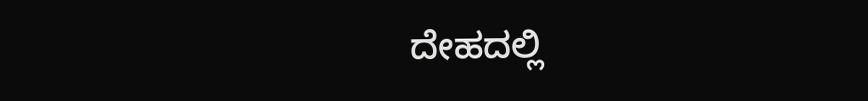ದೇಹದಲ್ಲಿ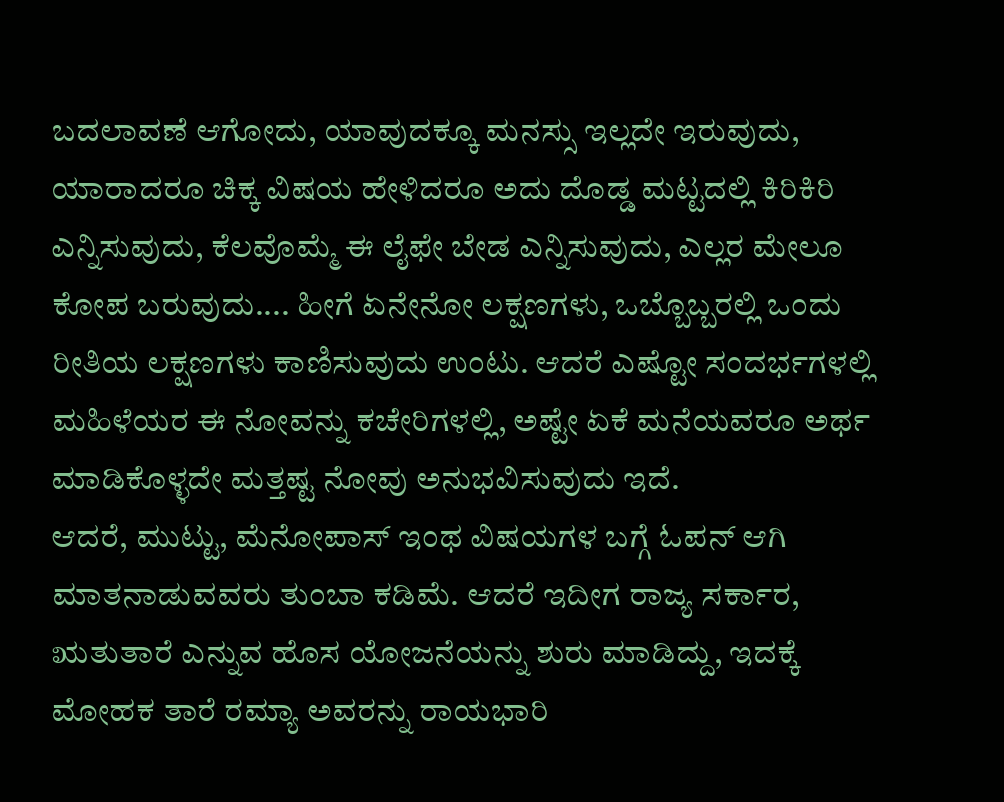ಬದಲಾವಣೆ ಆಗೋದು, ಯಾವುದಕ್ಕೂ ಮನಸ್ಸು ಇಲ್ಲದೇ ಇರುವುದು, ಯಾರಾದರೂ ಚಿಕ್ಕ ವಿಷಯ ಹೇಳಿದರೂ ಅದು ದೊಡ್ಡ ಮಟ್ಟದಲ್ಲಿ ಕಿರಿಕಿರಿ ಎನ್ನಿಸುವುದು, ಕೆಲವೊಮ್ಮೆ ಈ ಲೈಫೇ ಬೇಡ ಎನ್ನಿಸುವುದು, ಎಲ್ಲರ ಮೇಲೂ ಕೋಪ ಬರುವುದು.... ಹೀಗೆ ಏನೇನೋ ಲಕ್ಷಣಗಳು, ಒಬ್ಬೊಬ್ಬರಲ್ಲಿ ಒಂದು ರೀತಿಯ ಲಕ್ಷಣಗಳು ಕಾಣಿಸುವುದು ಉಂಟು. ಆದರೆ ಎಷ್ಟೋ ಸಂದರ್ಭಗಳಲ್ಲಿ ಮಹಿಳೆಯರ ಈ ನೋವನ್ನು ಕಚೇರಿಗಳಲ್ಲಿ, ಅಷ್ಟೇ ಏಕೆ ಮನೆಯವರೂ ಅರ್ಥ ಮಾಡಿಕೊಳ್ಳದೇ ಮತ್ತಷ್ಟ ನೋವು ಅನುಭವಿಸುವುದು ಇದೆ.
ಆದರೆ, ಮುಟ್ಟು, ಮೆನೋಪಾಸ್ ಇಂಥ ವಿಷಯಗಳ ಬಗ್ಗೆ ಓಪನ್ ಆಗಿ ಮಾತನಾಡುವವರು ತುಂಬಾ ಕಡಿಮೆ. ಆದರೆ ಇದೀಗ ರಾಜ್ಯ ಸರ್ಕಾರ, ಋತುತಾರೆ ಎನ್ನುವ ಹೊಸ ಯೋಜನೆಯನ್ನು ಶುರು ಮಾಡಿದ್ದು, ಇದಕ್ಕೆ ಮೋಹಕ ತಾರೆ ರಮ್ಯಾ ಅವರನ್ನು ರಾಯಭಾರಿ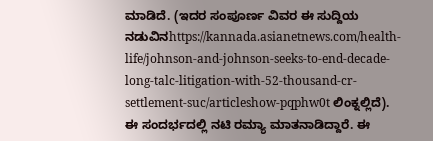ಮಾಡಿದೆ. (ಇದರ ಸಂಪೂರ್ಣ ವಿವರ ಈ ಸುದ್ದಿಯ ನಡುವಿನhttps://kannada.asianetnews.com/health-life/johnson-and-johnson-seeks-to-end-decade-long-talc-litigation-with-52-thousand-cr-settlement-suc/articleshow-pqphw0t ಲಿಂಕ್ನಲ್ಲಿದೆ). ಈ ಸಂದರ್ಭದಲ್ಲಿ ನಟಿ ರಮ್ಯಾ ಮಾತನಾಡಿದ್ದಾರೆ. ಈ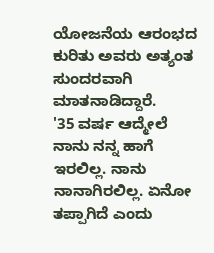ಯೋಜನೆಯ ಆರಂಭದ ಕುರಿತು ಅವರು ಅತ್ಯಂತ ಸುಂದರವಾಗಿ ಮಾತನಾಡಿದ್ದಾರೆ.
'35 ವರ್ಷ ಆದ್ಮೇಲೆ ನಾನು ನನ್ನ ಹಾಗೆ ಇರಲಿಲ್ಲ. ನಾನು ನಾನಾಗಿರಲಿಲ್ಲ. ಏನೋ ತಪ್ಪಾಗಿದೆ ಎಂದು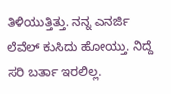ತಿಳಿಯುತ್ತಿತ್ತು. ನನ್ನ ಎನರ್ಜಿ ಲೆವೆಲ್ ಕುಸಿದು ಹೋಯ್ತು. ನಿದ್ದೆ ಸರಿ ಬರ್ತಾ ಇರಲಿಲ್ಲ.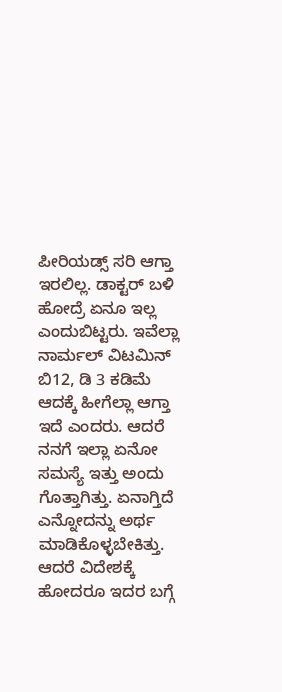ಪೀರಿಯಡ್ಸ್ ಸರಿ ಆಗ್ತಾ ಇರಲಿಲ್ಲ. ಡಾಕ್ಟರ್ ಬಳಿ ಹೋದ್ರೆ ಏನೂ ಇಲ್ಲ ಎಂದುಬಿಟ್ಟರು. ಇವೆಲ್ಲಾ ನಾರ್ಮಲ್ ವಿಟಮಿನ್ ಬಿ12, ಡಿ 3 ಕಡಿಮೆ ಆದಕ್ಕೆ ಹೀಗೆಲ್ಲಾ ಆಗ್ತಾ ಇದೆ ಎಂದರು. ಆದರೆ ನನಗೆ ಇಲ್ಲಾ ಏನೋ ಸಮಸ್ಯೆ ಇತ್ತು ಅಂದು ಗೊತ್ತಾಗಿತ್ತು. ಏನಾಗ್ತಿದೆ ಎನ್ನೋದನ್ನು ಅರ್ಥ ಮಾಡಿಕೊಳ್ಳಬೇಕಿತ್ತು. ಆದರೆ ವಿದೇಶಕ್ಕೆ ಹೋದರೂ ಇದರ ಬಗ್ಗೆ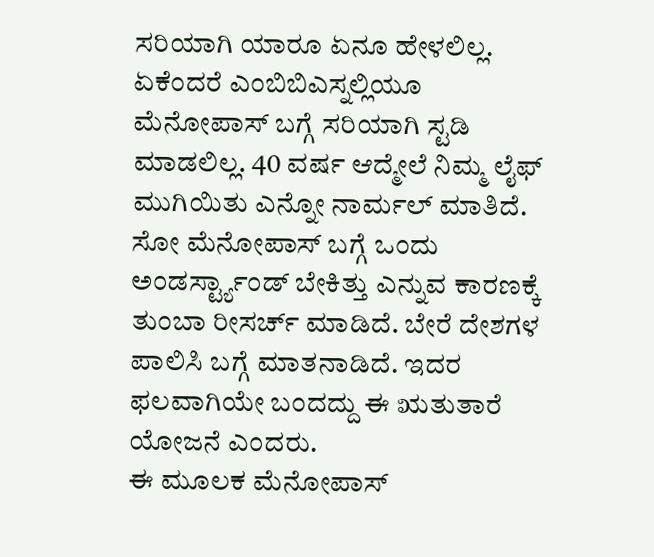ಸರಿಯಾಗಿ ಯಾರೂ ಏನೂ ಹೇಳಲಿಲ್ಲ. ಏಕೆಂದರೆ ಎಂಬಿಬಿಎಸ್ನಲ್ಲಿಯೂ ಮೆನೋಪಾಸ್ ಬಗ್ಗೆ ಸರಿಯಾಗಿ ಸ್ಟಡಿ ಮಾಡಲಿಲ್ಲ. 40 ವರ್ಷ ಆದ್ಮೇಲೆ ನಿಮ್ಮ ಲೈಫ್ ಮುಗಿಯಿತು ಎನ್ನೋ ನಾರ್ಮಲ್ ಮಾತಿದೆ. ಸೋ ಮೆನೋಪಾಸ್ ಬಗ್ಗೆ ಒಂದು ಅಂಡರ್ಸ್ಟ್ಯಾಂಡ್ ಬೇಕಿತ್ತು ಎನ್ನುವ ಕಾರಣಕ್ಕೆ ತುಂಬಾ ರೀಸರ್ಚ್ ಮಾಡಿದೆ. ಬೇರೆ ದೇಶಗಳ ಪಾಲಿಸಿ ಬಗ್ಗೆ ಮಾತನಾಡಿದೆ. ಇದರ ಫಲವಾಗಿಯೇ ಬಂದದ್ದು ಈ ಋತುತಾರೆ ಯೋಜನೆ ಎಂದರು.
ಈ ಮೂಲಕ ಮೆನೋಪಾಸ್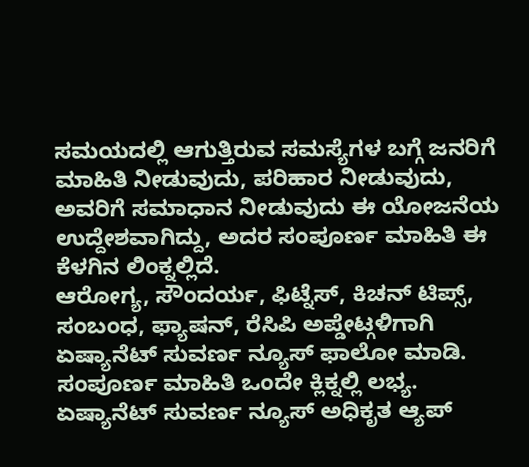ಸಮಯದಲ್ಲಿ ಆಗುತ್ತಿರುವ ಸಮಸ್ಯೆಗಳ ಬಗ್ಗೆ ಜನರಿಗೆ ಮಾಹಿತಿ ನೀಡುವುದು, ಪರಿಹಾರ ನೀಡುವುದು, ಅವರಿಗೆ ಸಮಾಧಾನ ನೀಡುವುದು ಈ ಯೋಜನೆಯ ಉದ್ದೇಶವಾಗಿದ್ದು, ಅದರ ಸಂಪೂರ್ಣ ಮಾಹಿತಿ ಈ ಕೆಳಗಿನ ಲಿಂಕ್ನಲ್ಲಿದೆ.
ಆರೋಗ್ಯ, ಸೌಂದರ್ಯ, ಫಿಟ್ನೆಸ್, ಕಿಚನ್ ಟಿಪ್ಸ್, ಸಂಬಂಧ, ಫ್ಯಾಷನ್, ರೆಸಿಪಿ ಅಪ್ಡೇಟ್ಗಳಿಗಾಗಿ ಏಷ್ಯಾನೆಟ್ ಸುವರ್ಣ ನ್ಯೂಸ್ ಫಾಲೋ ಮಾಡಿ. ಸಂಪೂರ್ಣ ಮಾಹಿತಿ ಒಂದೇ ಕ್ಲಿಕ್ನಲ್ಲಿ ಲಭ್ಯ. ಏಷ್ಯಾನೆಟ್ ಸುವರ್ಣ ನ್ಯೂಸ್ ಅಧಿಕೃತ ಆ್ಯಪ್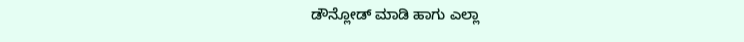ಡೌನ್ಲೋಡ್ ಮಾಡಿ ಹಾಗು ಎಲ್ಲಾ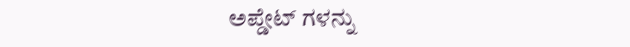ಅಪ್ಡೇಟ್ ಗಳನ್ನು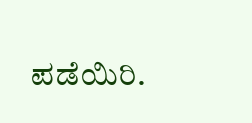ಪಡೆಯಿರಿ.